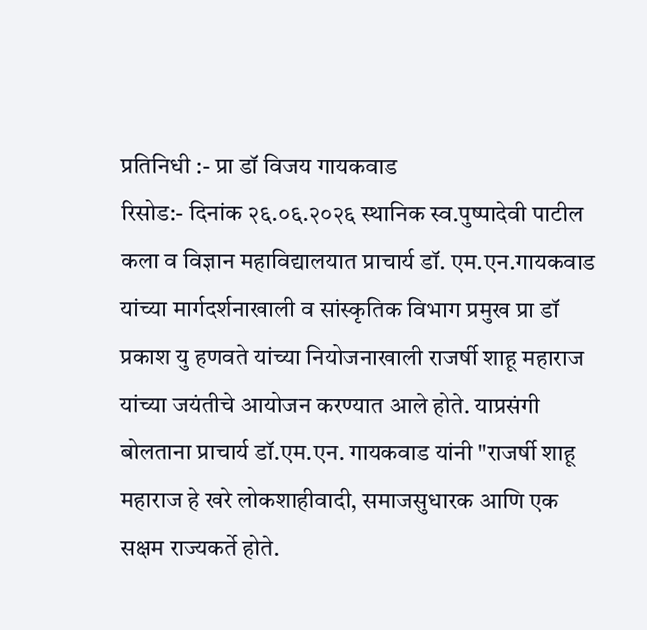प्रतिनिधी :- प्रा डॉ विजय गायकवाड
रिसोड:- दिनांक २६.०६.२०२६ स्थानिक स्व.पुष्पादेवी पाटील कला व विज्ञान महाविद्यालयात प्राचार्य डॉ. एम.एन.गायकवाड यांच्या मार्गदर्शनाखाली व सांस्कृतिक विभाग प्रमुख प्रा डॉ प्रकाश यु हणवते यांच्या नियोजनाखाली राजर्षी शाहू महाराज यांच्या जयंतीचे आयोजन करण्यात आले होते. याप्रसंगी बोलताना प्राचार्य डॉ.एम.एन. गायकवाड यांनी "राजर्षी शाहू महाराज हे खरे लोकशाहीवादी, समाजसुधारक आणि एक सक्षम राज्यकर्ते होते.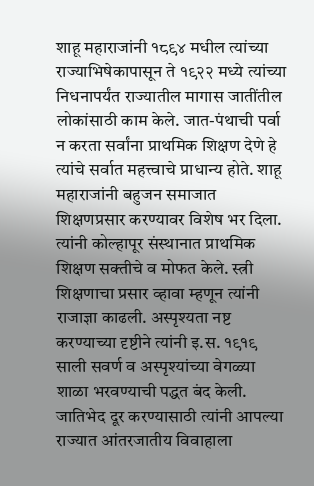शाहू महाराजांनी १८९४ मधील त्यांच्या राज्याभिषेकापासून ते १९२२ मध्ये त्यांच्या निधनापर्यंत राज्यातील मागास जातींतील लोकांसाठी काम केले. जात-पंथाची पर्वा न करता सर्वांना प्राथमिक शिक्षण देणे हे त्यांचे सर्वात महत्त्वाचे प्राधान्य होते. शाहू महाराजांनी बहुजन समाजात शिक्षणप्रसार करण्यावर विशेष भर दिला. त्यांनी कोल्हापूर संस्थानात प्राथमिक शिक्षण सक्तीचे व मोफत केले. स्त्री शिक्षणाचा प्रसार व्हावा म्हणून त्यांनी राजाज्ञा काढली. अस्पृश्यता नष्ट करण्याच्या दृष्टीने त्यांनी इ.स. १९१९ साली सवर्ण व अस्पृश्यांच्या वेगळ्या शाळा भरवण्याची पद्धत बंद केली. जातिभेद दूर करण्यासाठी त्यांनी आपल्या राज्यात आंतरजातीय विवाहाला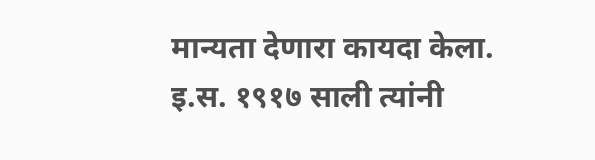मान्यता देणारा कायदा केला. इ.स. १९१७ साली त्यांनी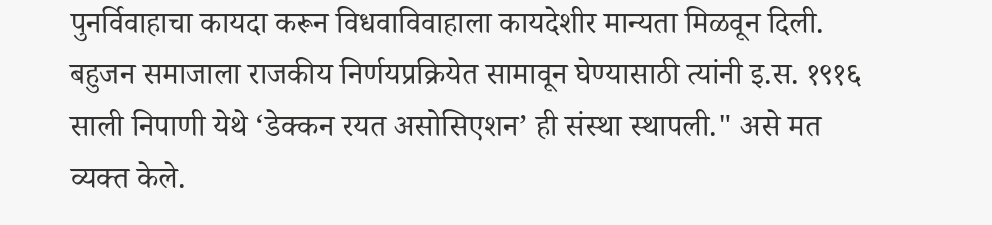पुनर्विवाहाचा कायदा करून विधवाविवाहाला कायदेशीर मान्यता मिळवून दिली. बहुजन समाजाला राजकीय निर्णयप्रक्रियेत सामावून घेण्यासाठी त्यांनी इ.स. १९१६ साली निपाणी येथे ‘डेक्कन रयत असोसिएशन’ ही संस्था स्थापली." असे मत व्यक्त केले.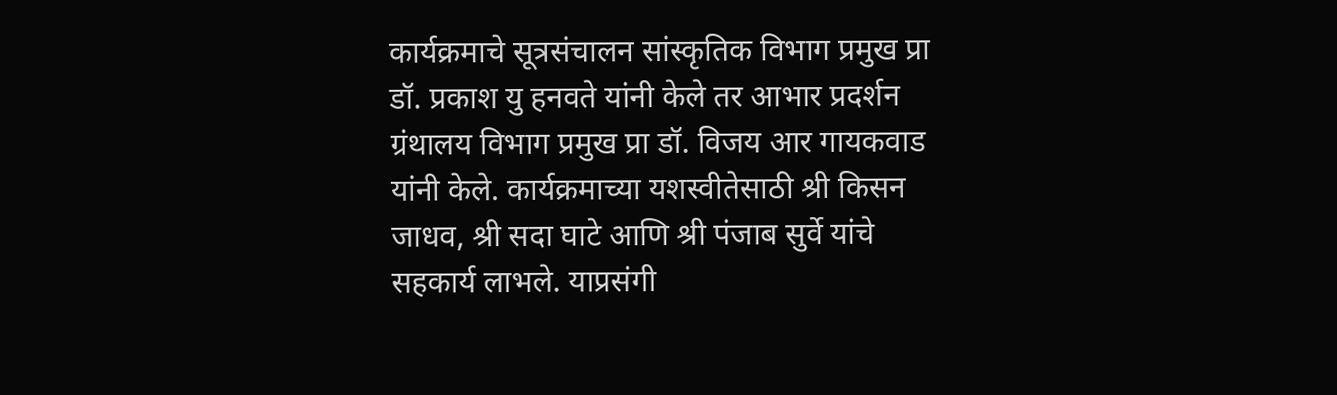कार्यक्रमाचे सूत्रसंचालन सांस्कृतिक विभाग प्रमुख प्रा डॉ. प्रकाश यु हनवते यांनी केले तर आभार प्रदर्शन ग्रंथालय विभाग प्रमुख प्रा डॉ. विजय आर गायकवाड यांनी केले. कार्यक्रमाच्या यशस्वीतेसाठी श्री किसन जाधव, श्री सदा घाटे आणि श्री पंजाब सुर्वे यांचे सहकार्य लाभले. याप्रसंगी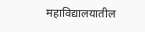महाविद्यालयातील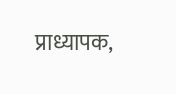प्राध्यापक,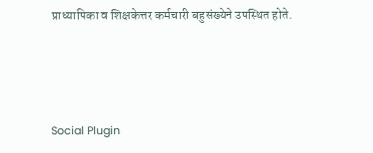प्राध्यापिका व शिक्षकेत्तर कर्मचारी बहुसंख्येने उपस्थित होते.





Social Plugin